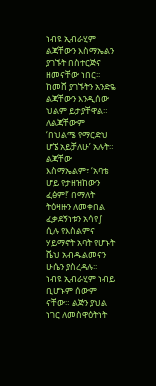ነብዩ ኢብራሂም ልጃቸውን እስማኤልን ያገኙት በስተርጅና ዘመናቸው ነበር፡፡ ከመሸ ያገኙትን አንድዬ ልጃቸውን እንዲሰው ህልም ይታያቸዋል። ለልጃቸውም ‘በህልሜ የማርድህ ሆኜ አይቻለሁ’ አሉት። ልጃቸው እስማኤልም፣ ‘አባቴ ሆይ የታዘዝከውን ፈፅም!’ በማለት ትዕዛዙን ለመቀበል ፈቃደኝነቱን አሳየ∫ ሲሉ የእስልምና ሃይማኖት አባት የሆኑት ሼህ አብዱልመናን ሁሴን ያስረዳሉ፡፡
ነብዩ ኢብራሂም ነብይ ቢሆኑም ሰውም ናቸው። ልጅን ያህል ነገር ለመስዋዕትነት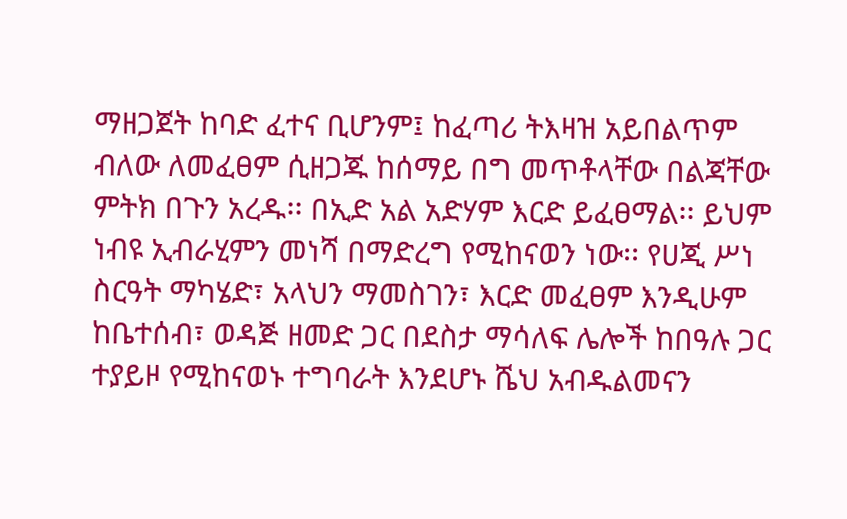ማዘጋጀት ከባድ ፈተና ቢሆንም፤ ከፈጣሪ ትእዛዝ አይበልጥም ብለው ለመፈፀም ሲዘጋጁ ከሰማይ በግ መጥቶላቸው በልጃቸው ምትክ በጉን አረዱ፡፡ በኢድ አል አድሃም እርድ ይፈፀማል፡፡ ይህም ነብዩ ኢብራሂምን መነሻ በማድረግ የሚከናወን ነው፡፡ የሀጂ ሥነ ስርዓት ማካሄድ፣ አላህን ማመስገን፣ እርድ መፈፀም እንዲሁም ከቤተሰብ፣ ወዳጅ ዘመድ ጋር በደስታ ማሳለፍ ሌሎች ከበዓሉ ጋር ተያይዞ የሚከናወኑ ተግባራት እንደሆኑ ሼህ አብዱልመናን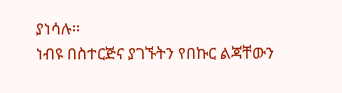ያነሳሉ፡፡
ነብዩ በስተርጅና ያገኙትን የበኩር ልጃቸውን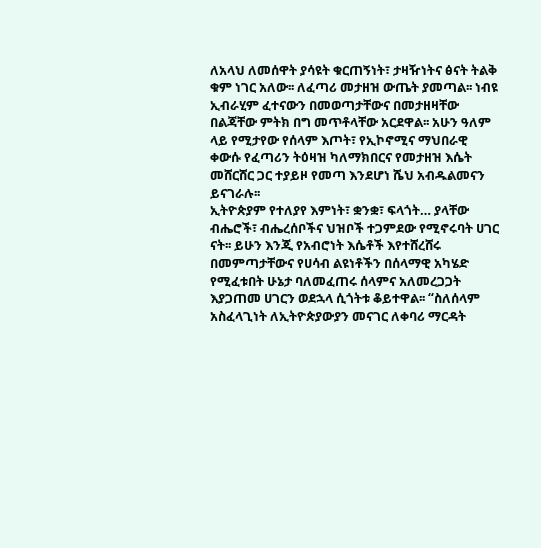ለአላህ ለመሰዋት ያሳዩት ቁርጠኝነት፣ ታዛዥነትና ፅናት ትልቅ ቁም ነገር አለው፡፡ ለፈጣሪ መታዘዝ ውጤት ያመጣል፡፡ ነብዩ ኢብራሂም ፈተናውን በመወጣታቸውና በመታዘዛቸው በልጃቸው ምትክ በግ መጥቶላቸው አርደዋል፡፡ አሁን ዓለም ላይ የሚታየው የሰላም እጦት፣ የኢኮኖሚና ማህበራዊ ቀውሱ የፈጣሪን ትዕዛዝ ካለማክበርና የመታዘዝ እሴት መሸርሸር ጋር ተያይዞ የመጣ እንደሆነ ሼህ አብዱልመናን ይናገራሉ፡፡
ኢትዮጵያም የተለያየ እምነት፣ ቋንቋ፣ ፍላጎት… ያላቸው ብሔሮች፣ ብሔረሰቦችና ህዝቦች ተጋምደው የሚኖሩባት ሀገር ናት፡፡ ይሁን እንጂ የአብሮነት እሴቶች እየተሸረሸሩ በመምጣታቸውና የሀሳብ ልዩነቶችን በሰላማዊ አካሄድ የሚፈቱበት ሁኔታ ባለመፈጠሩ ሰላምና አለመረጋጋት እያጋጠመ ሀገርን ወደኋላ ሲጎትቱ ቆይተዋል፡፡ “ስለሰላም አስፈላጊነት ለኢትዮጵያውያን መናገር ለቀባሪ ማርዳት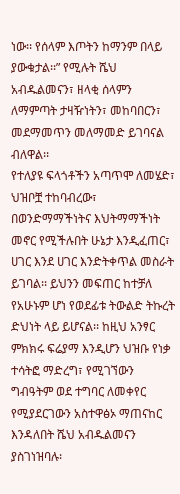ነው፡፡ የሰላም እጦትን ከማንም በላይ ያውቁታል፡፡” የሚሉት ሼህ አብዱልመናን፣ ዘላቂ ሰላምን ለማምጣት ታዛዥነትን፣ መከባበርን፣ መደማመጥን መለማመድ ይገባናል ብለዋል፡፡
የተለያዩ ፍላጎቶችን አጣጥሞ ለመሄድ፣ ህዝቦቿ ተከባብረው፣ በወንድማማችነትና እህትማማችነት መኖር የሚችሉበት ሁኔታ እንዲፈጠር፣ ሀገር እንደ ሀገር እንድትቀጥል መስራት ይገባል፡፡ ይህንን መፍጠር ከተቻለ የአሁኑም ሆነ የወደፊቱ ትውልድ ትኩረት ድህነት ላይ ይሆናል፡፡ ከዚህ አንፃር ምክክሩ ፍሬያማ እንዲሆን ህዝቡ የነቃ ተሳትፎ ማድረግ፣ የሚገኘውን ግብዓትም ወደ ተግባር ለመቀየር የሚያደርገውን አስተዋፅኦ ማጠናከር እንዳለበት ሼህ አብዱልመናን ያስገነዝባሉ፡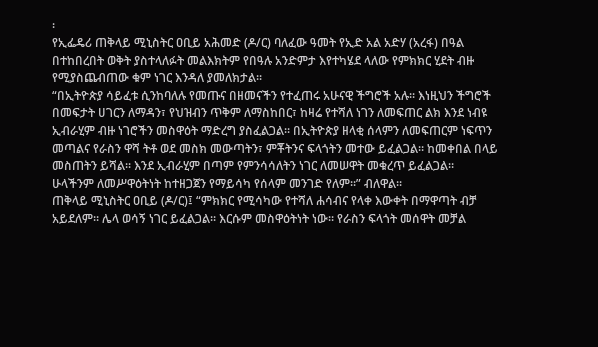፡
የኢፌዴሪ ጠቅላይ ሚኒስትር ዐቢይ አሕመድ (ዶ/ር) ባለፈው ዓመት የኢድ አል አድሃ (አረፋ) በዓል በተከበረበት ወቅት ያስተላለፉት መልእክትም የበዓሉ አንድምታ እየተካሄደ ላለው የምክክር ሂደት ብዙ የሚያስጨብጠው ቁም ነገር እንዳለ ያመለክታል፡፡
“በኢትዮጵያ ሳይፈቱ ሲንከባለሉ የመጡና በዘመናችን የተፈጠሩ አሁናዊ ችግሮች አሉ፡፡ እነዚህን ችግሮች በመፍታት ሀገርን ለማዳን፣ የህዝብን ጥቅም ለማስከበር፣ ከዛሬ የተሻለ ነገን ለመፍጠር ልክ እንደ ነብዩ ኢብራሂም ብዙ ነገሮችን መስዋዕት ማድረግ ያስፈልጋል፡፡ በኢትዮጵያ ዘላቂ ሰላምን ለመፍጠርም ነፍጥን መጣልና የራስን ዋሻ ትቶ ወደ መስክ መውጣትን፣ ምቾትንና ፍላጎትን መተው ይፈልጋል። ከመቀበል በላይ መስጠትን ይሻል፡፡ እንደ ኢብራሂም በጣም የምንሳሳለትን ነገር ለመሠዋት መቁረጥ ይፈልጋል። ሁላችንም ለመሥዋዕትነት ከተዘጋጀን የማይሳካ የሰላም መንገድ የለም፡፡” ብለዋል፡፡
ጠቅላይ ሚኒስትር ዐቢይ (ዶ/ር)፤ “ምክክር የሚሳካው የተሻለ ሐሳብና የላቀ እውቀት በማዋጣት ብቻ አይደለም። ሌላ ወሳኝ ነገር ይፈልጋል፡፡ እርሱም መስዋዕትነት ነው፡፡ የራስን ፍላጎት መሰዋት መቻል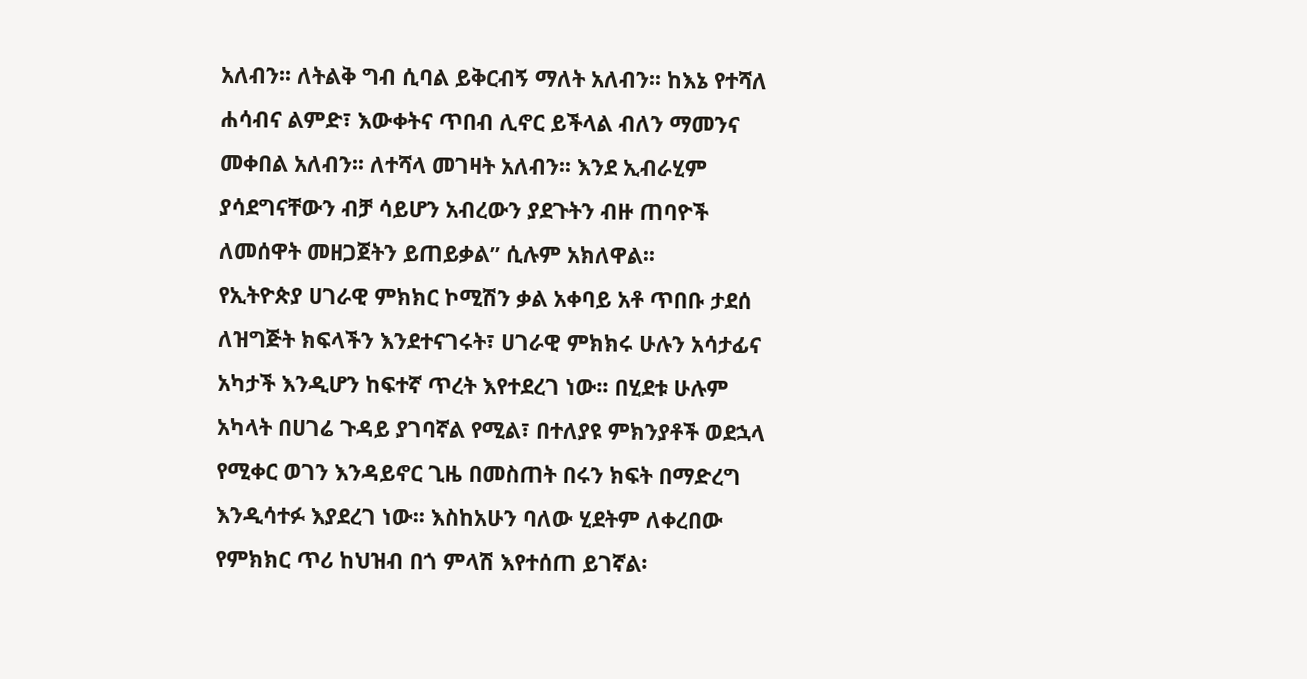አለብን፡፡ ለትልቅ ግብ ሲባል ይቅርብኝ ማለት አለብን፡፡ ከእኔ የተሻለ ሐሳብና ልምድ፣ እውቀትና ጥበብ ሊኖር ይችላል ብለን ማመንና መቀበል አለብን፡፡ ለተሻላ መገዛት አለብን፡፡ እንደ ኢብራሂም ያሳደግናቸውን ብቻ ሳይሆን አብረውን ያደጉትን ብዙ ጠባዮች ለመሰዋት መዘጋጀትን ይጠይቃል” ሲሉም አክለዋል፡፡
የኢትዮጵያ ሀገራዊ ምክክር ኮሚሽን ቃል አቀባይ አቶ ጥበቡ ታደሰ ለዝግጅት ክፍላችን እንደተናገሩት፣ ሀገራዊ ምክክሩ ሁሉን አሳታፊና አካታች እንዲሆን ከፍተኛ ጥረት እየተደረገ ነው፡፡ በሂደቱ ሁሉም አካላት በሀገሬ ጉዳይ ያገባኛል የሚል፣ በተለያዩ ምክንያቶች ወደኋላ የሚቀር ወገን እንዳይኖር ጊዜ በመስጠት በሩን ክፍት በማድረግ እንዲሳተፉ እያደረገ ነው፡፡ እስከአሁን ባለው ሂደትም ለቀረበው የምክክር ጥሪ ከህዝብ በጎ ምላሽ እየተሰጠ ይገኛል፡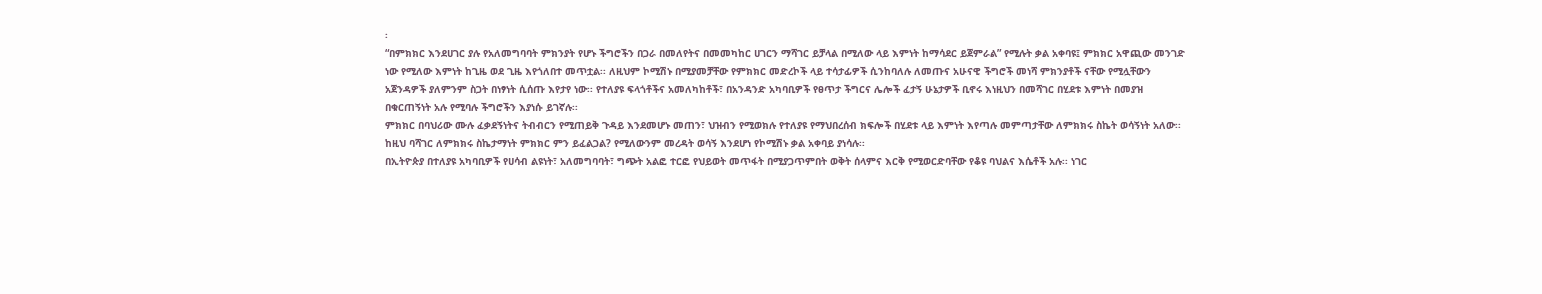፡
“በምክክር እንደሀገር ያሉ የአለመግባባት ምክንያት የሆኑ ችግሮችን በጋራ በመለየትና በመመካከር ሀገርን ማሻገር ይቻላል በሚለው ላይ እምነት ከማሳደር ይጀምራል” የሚሉት ቃል አቀባዩ፤ ምክክር አዋጪው መንገድ ነው የሚለው እምነት ከጊዜ ወደ ጊዜ እየጎለበተ መጥቷል፡፡ ለዚህም ኮሚሽኑ በሚያመቻቸው የምክክር መድረኮች ላይ ተሳታፊዎች ሲንከባለሉ ለመጡና አሁናዊ ችግሮች መነሻ ምክንያቶች ናቸው የሚሏቸውን አጀንዳዎች ያለምንም ስጋት በነፃነት ሲሰጡ እየታየ ነው፡፡ የተለያዩ ፍላጎቶችና አመለካከቶች፣ በአንዳንድ አካባቢዎች የፀጥታ ችግርና ሌሎች ፈታኝ ሁኔታዎች ቢኖሩ እነዚህን በመሻገር በሂደቱ እምነት በመያዝ በቁርጠኝነት አሉ የሚባሉ ችግሮችን እያነሱ ይገኛሉ፡፡
ምክክር በባህሪው ሙሉ ፈቃደኝነትና ትብብርን የሚጠይቅ ጉዳይ እንደመሆኑ መጠን፣ ህዝብን የሚወክሉ የተለያዩ የማህበረሰብ ክፍሎች በሂደቱ ላይ እምነት እየጣሉ መምጣታቸው ለምክክሩ ስኬት ወሳኝነት አለው፡፡ ከዚህ ባሻገር ለምክክሩ ስኬታማነት ምክክር ምን ይፈልጋል? የሚለውንም መረዳት ወሳኝ እንደሆነ የኮሚሽኑ ቃል አቀባይ ያነሳሉ፡፡
በኢትዮጵያ በተለያዩ አካባቢዎች የሀሳብ ልዩነት፣ አለመግባባት፣ ግጭት አልፎ ተርፎ የህይወት መጥፋት በሚያጋጥምበት ወቅት ሰላምና እርቅ የሚወርድባቸው የቆዩ ባህልና እሴቶች አሉ፡፡ ነገር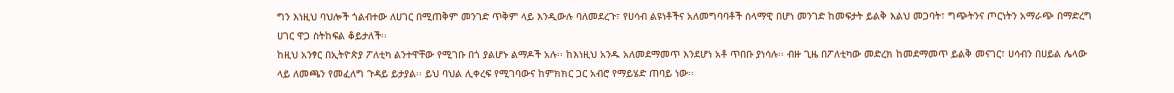ግን እነዚህ ባህሎች ጎልብተው ለሀገር በሚጠቅም መንገድ ጥቅም ላይ እንዲውሉ ባለመደረጉ፣ የሀሳብ ልዩነቶችና አለመግባባቶች ሰላማዊ በሆነ መንገድ ከመፍታት ይልቅ እልህ መጋባት፣ ግጭትንና ጦርነትን አማራጭ በማድረግ ሀገር ዋጋ ስትከፍል ቆይታለች፡፡
ከዚህ አንፃር በኢትዮጵያ ፖለቲካ ልንተዋቸው የሚገቡ በጎ ያልሆኑ ልማዶች አሉ፡፡ ከእነዚህ አንዱ አለመደማመጥ እንደሆነ አቶ ጥበቡ ያነሳሉ፡፡ ብዙ ጊዜ በፖለቲካው መድረክ ከመደማመጥ ይልቅ መናገር፣ ሀሳብን በሀይል ሌላው ላይ ለመጫን የመፈለግ ጉዳይ ይታያል፡፡ ይህ ባህል ሊቀረፍ የሚገባውና ከምክክር ጋር አብሮ የማይሄድ ጠባይ ነው፡፡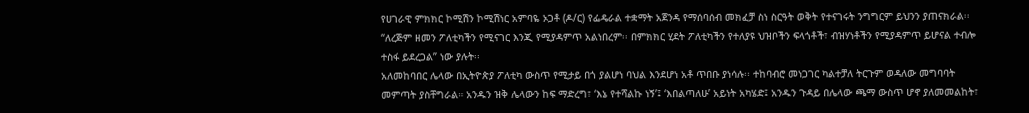የሀገራዊ ምክክር ኮሚሽን ኮሚሽነር አምባዬ ኦጋቶ (ዶ/ር) የፌዴራል ተቋማት አጀንዳ የማሰባሰብ መክፈቻ ስነ ስርዓት ወቅት የተናገሩት ንግግርም ይህንን ያጠናክራል፡፡ “ለረጅም ዘመን ፖለቲካችን የሚናገር እንጂ የሚያዳምጥ አልነበረም፡፡ በምክክር ሂደት ፖለቲካችን የተለያዩ ህዝቦችን ፍላጎቶች፣ ብዝሃነቶችን የሚያዳምጥ ይሆናል ተብሎ ተስፋ ይደረጋል” ነው ያሉት፡፡
አለመከባበር ሌላው በኢትዮጵያ ፖለቲካ ውስጥ የሚታይ በጎ ያልሆነ ባህል እንደሆነ አቶ ጥበቡ ያነሳሉ፡፡ ተከባብሮ መነጋገር ካልተቻለ ትርጉም ወዳለው መግባባት መምጣት ያስቸግራል። አንዱን ዝቅ ሌላውን ከፍ ማድረግ፣ ‘እኔ የተሻልኩ ነኝ’፤ ‘እበልጣለሁ’ አይነት አካሄድ፤ አንዱን ጉዳይ በሌላው ጫማ ውስጥ ሆኖ ያለመመልከት፣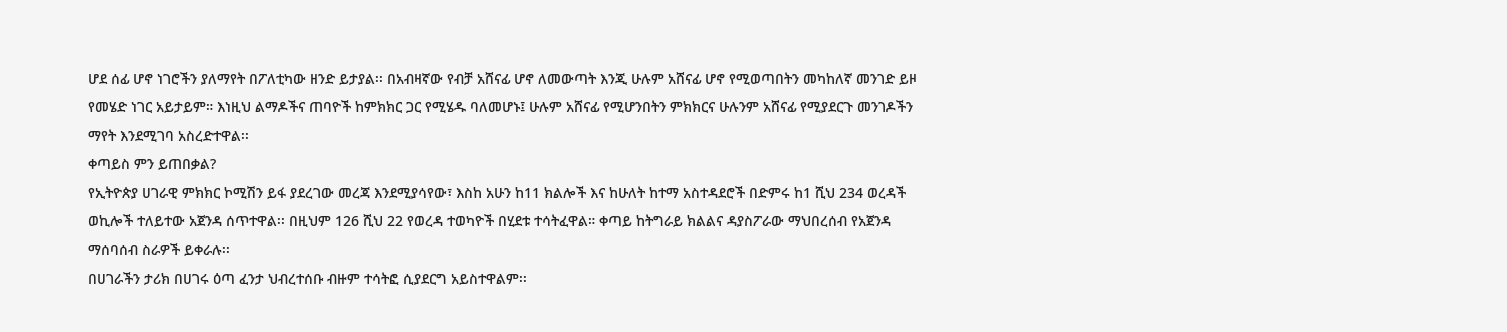ሆደ ሰፊ ሆኖ ነገሮችን ያለማየት በፖለቲካው ዘንድ ይታያል፡፡ በአብዛኛው የብቻ አሸናፊ ሆኖ ለመውጣት እንጂ ሁሉም አሸናፊ ሆኖ የሚወጣበትን መካከለኛ መንገድ ይዞ የመሄድ ነገር አይታይም። እነዚህ ልማዶችና ጠባዮች ከምክክር ጋር የሚሄዱ ባለመሆኑ፤ ሁሉም አሸናፊ የሚሆንበትን ምክክርና ሁሉንም አሸናፊ የሚያደርጉ መንገዶችን ማየት እንደሚገባ አስረድተዋል፡፡
ቀጣይስ ምን ይጠበቃል?
የኢትዮጵያ ሀገራዊ ምክክር ኮሚሽን ይፋ ያደረገው መረጃ እንደሚያሳየው፣ እስከ አሁን ከ11 ክልሎች እና ከሁለት ከተማ አስተዳደሮች በድምሩ ከ1 ሺህ 234 ወረዳች ወኪሎች ተለይተው አጀንዳ ሰጥተዋል፡፡ በዚህም 126 ሺህ 22 የወረዳ ተወካዮች በሂደቱ ተሳትፈዋል። ቀጣይ ከትግራይ ክልልና ዳያስፖራው ማህበረሰብ የአጀንዳ ማሰባሰብ ስራዎች ይቀራሉ፡፡
በሀገራችን ታሪክ በሀገሩ ዕጣ ፈንታ ህብረተሰቡ ብዙም ተሳትፎ ሲያደርግ አይስተዋልም፡፡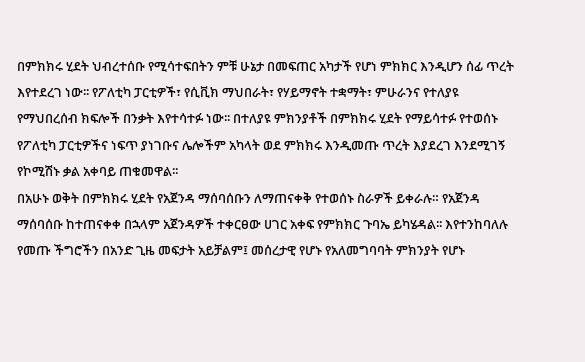በምክክሩ ሂደት ህብረተሰቡ የሚሳተፍበትን ምቹ ሁኔታ በመፍጠር አካታች የሆነ ምክክር እንዲሆን ሰፊ ጥረት እየተደረገ ነው፡፡ የፖለቲካ ፓርቲዎች፣ የሲቪክ ማህበራት፣ የሃይማኖት ተቋማት፣ ምሁራንና የተለያዩ የማህበረሰብ ክፍሎች በንቃት እየተሳተፉ ነው፡፡ በተለያዩ ምክንያቶች በምክክሩ ሂደት የማይሳተፉ የተወሰኑ የፖለቲካ ፓርቲዎችና ነፍጥ ያነገቡና ሌሎችም አካላት ወደ ምክክሩ እንዲመጡ ጥረት እያደረገ እንደሚገኝ የኮሚሽኑ ቃል አቀባይ ጠቁመዋል፡፡
በአሁኑ ወቅት በምክክሩ ሂደት የአጀንዳ ማሰባሰቡን ለማጠናቀቅ የተወሰኑ ስራዎች ይቀራሉ። የአጀንዳ ማሰባሰቡ ከተጠናቀቀ በኋላም አጀንዳዎች ተቀርፀው ሀገር አቀፍ የምክክር ጉባኤ ይካሄዳል፡፡ እየተንከባለሉ የመጡ ችግሮችን በአንድ ጊዜ መፍታት አይቻልም፤ መሰረታዊ የሆኑ የአለመግባባት ምክንያት የሆኑ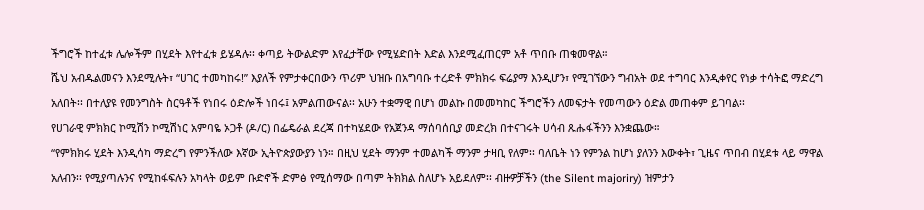ችግሮች ከተፈቱ ሌሎችም በሂደት እየተፈቱ ይሄዳሉ፡፡ ቀጣይ ትውልድም እየፈታቸው የሚሄድበት እድል እንደሚፈጠርም አቶ ጥበቡ ጠቁመዋል።
ሼህ አብዱልመናን እንደሚሉት፣ “ሀገር ተመካከሩ!” እያለች የምታቀርበውን ጥሪም ህዝቡ በአግባቡ ተረድቶ ምክክሩ ፍሬያማ እንዲሆን፣ የሚገኘውን ግብአት ወደ ተግባር እንዲቀየር የነቃ ተሳትፎ ማድረግ አለበት፡፡ በተለያዩ የመንግስት ስርዓቶች የነበሩ ዕድሎች ነበሩ፤ አምልጠውናል፡፡ አሁን ተቋማዊ በሆነ መልኩ በመመካከር ችግሮችን ለመፍታት የመጣውን ዕድል መጠቀም ይገባል፡፡
የሀገራዊ ምክክር ኮሚሽን ኮሚሽነር አምባዬ ኦጋቶ (ዶ/ር) በፌዴራል ደረጃ በተካሄደው የአጀንዳ ማሰባሰቢያ መድረክ በተናገሩት ሀሳብ ጹሑፋችንን እንቋጨው።
“የምክክሩ ሂደት እንዲሳካ ማድረግ የምንችለው እኛው ኢትዮጵያውያን ነን። በዚህ ሂደት ማንም ተመልካች ማንም ታዛቢ የለም፡፡ ባለቤት ነን የምንል ከሆነ ያለንን እውቀት፣ ጊዜና ጥበብ በሂደቱ ላይ ማዋል አለብን፡፡ የሚያጣሉንና የሚከፋፍሉን አካላት ወይም ቡድኖች ድምፅ የሚሰማው በጣም ትክክል ስለሆኑ አይደለም፡፡ ብዙዎቻችን (the Silent majoriry) ዝምታን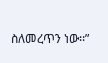ስለመረጥን ነው፡፡”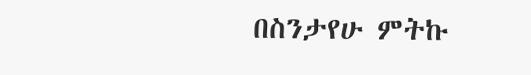በስንታየሁ ምትኩ